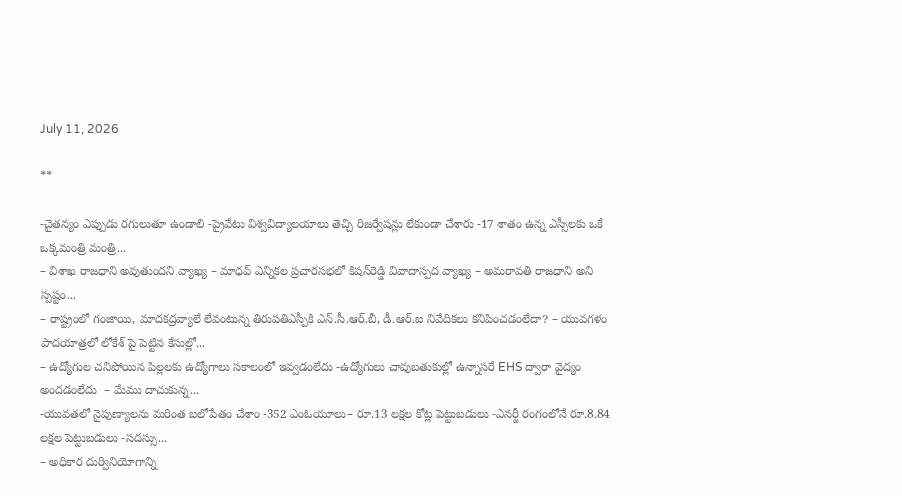July 11, 2026

**

-చైతన్యం ఎప్పుడు రగులుతూ ఉండాలి -ప్రైవేటు విశ్వవిద్యాలయాలు తెచ్చి రిజర్వేషన్లు లేకుండా చేశారు -17 శాతం ఉన్న ఎస్సీలకు ఒకే ఒక్కమంత్రి మంత్రి...
– విశాఖ రాజధాని అవుతుందని వ్యాఖ్య – మాధవ్‌ ఎన్నికల ప్రచారసభలో కిషన్‌రెడ్డి వివాదాస్పద వ్యాఖ్య – అమరావతి రాజధాని అని స్పష్టం...
– రాష్ట్రంలో గంజాయి, మాదకద్రవ్యాలే లేవంటున్న తిరుపతిఎస్పీకి ఎన్.సీ.ఆర్.బీ, డీ.ఆర్.ఐ నివేదికలు కనిపించడంలేదా? – యువగళం పాదయాత్రలో లోకేశ్ పై పెట్టిన కేసుల్లో...
– ఉద్యోగుల చనిపోయిన పిల్లలకు ఉద్యోగాలు సకాలంలో ఇవ్వడంలేదు -ఉద్యోగులు చావుబతుకుల్లో ఉన్నాసరే EHS ద్వారా వైద్యం అందడంలేదు  – మేము దాచుకున్న...
-యువతలో నైపుణ్యాలను మరింత బలోపేతం చేశాం -352 ఎంఓయూలు– రూ.13 లక్షల కోట్ల పెట్టుబడులు -ఎనర్జీ రంగంలోనే రూ.8.84 లక్షల పెట్టుబడులు -సదస్సు...
– అధికార దుర్వినియోగాన్ని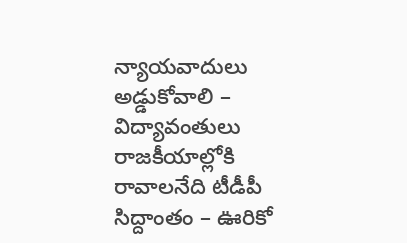న్యాయవాదులు అడ్డుకోవాలి – విద్యావంతులు రాజకీయాల్లోకి రావాలనేది టీడీపీ సిద్దాంతం – ఊరికో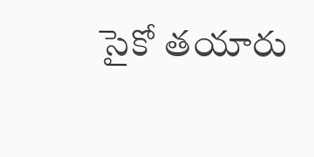సైకో తయారు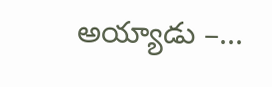అయ్యాడు –...